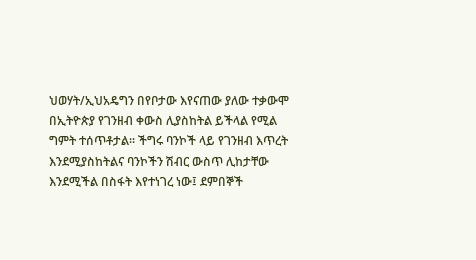ህወሃት/ኢህአዴግን በየቦታው እየናጠው ያለው ተቃውሞ በኢትዮጵያ የገንዘብ ቀውስ ሊያስከትል ይችላል የሚል ግምት ተሰጥቶታል፡፡ ችግሩ ባንኮች ላይ የገንዘብ እጥረት እንደሚያስከትልና ባንኮችን ሽብር ውስጥ ሊከታቸው እንደሚችል በስፋት እየተነገረ ነው፤ ደምበኞች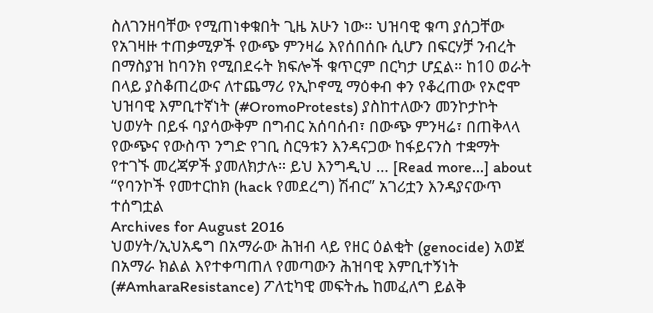ስለገንዘባቸው የሚጠነቀቁበት ጊዜ አሁን ነው፡፡ ህዝባዊ ቁጣ ያሰጋቸው የአገዛዙ ተጠቃሚዎች የውጭ ምንዛሬ እየሰበሰቡ ሲሆን በፍርሃቻ ንብረት በማስያዝ ከባንክ የሚበደሩት ክፍሎች ቁጥርም በርካታ ሆኗል። ከ10 ወራት በላይ ያስቆጠረውና ለተጨማሪ የኢኮኖሚ ማዕቀብ ቀን የቆረጠው የኦሮሞ ህዝባዊ እምቢተኛነት (#OromoProtests) ያስከተለውን መንኮታኮት ህወሃት በይፋ ባያሳውቅም በግብር አሰባሰብ፣ በውጭ ምንዛሬ፣ በጠቅላላ የውጭና የውስጥ ንግድ የገቢ ስርዓቱን እንዳናጋው ከፋይናንስ ተቋማት የተገኙ መረጃዎች ያመለክታሉ። ይህ እንግዲህ … [Read more...] about “የባንኮች የመተርከክ (hack የመደረግ) ሽብር” አገሪቷን እንዳያናውጥ ተሰግቷል
Archives for August 2016
ህወሃት/ኢህአዴግ በአማራው ሕዝብ ላይ የዘር ዕልቂት (genocide) አወጀ
በአማራ ክልል እየተቀጣጠለ የመጣውን ሕዝባዊ እምቢተኝነት (#AmharaResistance) ፖለቲካዊ መፍትሔ ከመፈለግ ይልቅ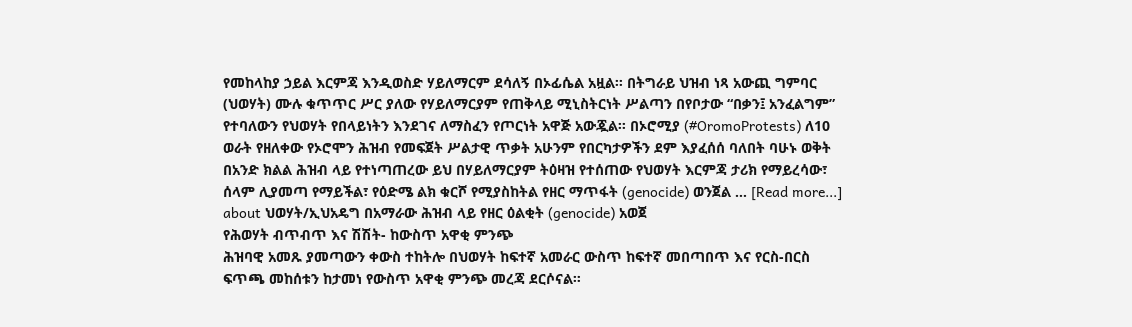የመከላከያ ኃይል እርምጃ እንዲወስድ ሃይለማርም ደሳለኝ በኦፊሴል አዟል፡፡ በትግራይ ህዝብ ነጻ አውጪ ግምባር (ህወሃት) ሙሉ ቁጥጥር ሥር ያለው የሃይለማርያም የጠቅላይ ሚኒስትርነት ሥልጣን በየቦታው “በቃን፤ አንፈልግም” የተባለውን የህወሃት የበላይነትን እንደገና ለማስፈን የጦርነት አዋጅ አውጇል፡፡ በኦሮሚያ (#OromoProtests) ለ10 ወራት የዘለቀው የኦሮሞን ሕዝብ የመፍጀት ሥልታዊ ጥቃት አሁንም የበርካታዎችን ደም እያፈሰሰ ባለበት ባሁኑ ወቅት በአንድ ክልል ሕዝብ ላይ የተነጣጠረው ይህ በሃይለማርያም ትዕዛዝ የተሰጠው የህወሃት እርምጃ ታሪክ የማይረሳው፣ ሰላም ሊያመጣ የማይችል፣ የዕድሜ ልክ ቁርሾ የሚያስከትል የዘር ማጥፋት (genocide) ወንጀል … [Read more...] about ህወሃት/ኢህአዴግ በአማራው ሕዝብ ላይ የዘር ዕልቂት (genocide) አወጀ
የሕወሃት ብጥብጥ እና ሽሽት- ከውስጥ አዋቂ ምንጭ
ሕዝባዊ አመጹ ያመጣውን ቀውስ ተከትሎ በህወሃት ከፍተኛ አመራር ውስጥ ከፍተኛ መበጣበጥ እና የርስ-በርስ ፍጥጫ መከሰቱን ከታመነ የውስጥ አዋቂ ምንጭ መረጃ ደርሶናል።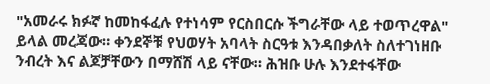"አመራሩ ክፉኛ ከመከፋፈሉ የተነሳም የርስበርሱ ችግራቸው ላይ ተወጥረዋል" ይላል መረጃው። ቀንደኞቹ የህወሃት አባላት ስርዓቱ እንዳበቃለት ስለተገነዘቡ ንብረት እና ልጆቻቸውን በማሸሽ ላይ ናቸው። ሕዝቡ ሁሉ እንደተፋቸው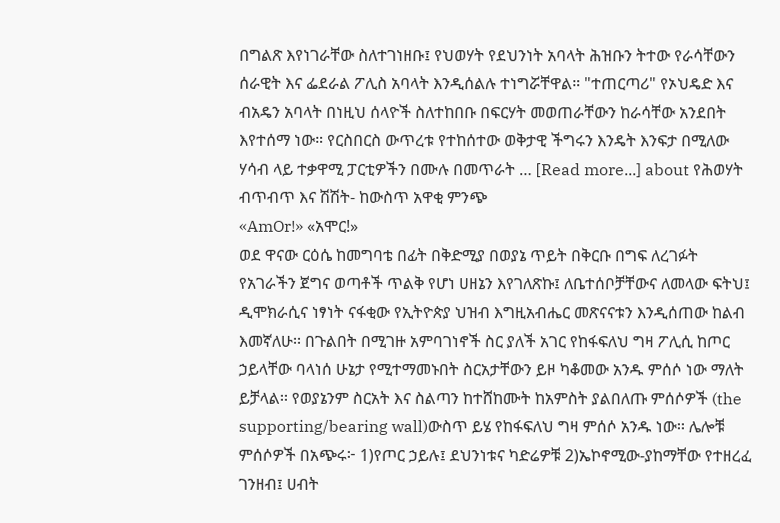በግልጽ እየነገራቸው ስለተገነዘቡ፤ የህወሃት የደህንነት አባላት ሕዝቡን ትተው የራሳቸውን ሰራዊት እና ፌደራል ፖሊስ አባላት እንዲሰልሉ ተነግሯቸዋል። "ተጠርጣሪ" የኦህዴድ እና ብአዴን አባላት በነዚህ ሰላዮች ስለተከበቡ በፍርሃት መወጠራቸውን ከራሳቸው አንደበት እየተሰማ ነው። የርስበርስ ውጥረቱ የተከሰተው ወቅታዊ ችግሩን እንዴት እንፍታ በሚለው ሃሳብ ላይ ተቃዋሚ ፓርቲዎችን በሙሉ በመጥራት … [Read more...] about የሕወሃት ብጥብጥ እና ሽሽት- ከውስጥ አዋቂ ምንጭ
«AmOr!» «አሞር!»
ወደ ዋናው ርዕሴ ከመግባቴ በፊት በቅድሚያ በወያኔ ጥይት በቅርቡ በግፍ ለረገፉት የአገራችን ጀግና ወጣቶች ጥልቅ የሆነ ሀዘኔን እየገለጽኩ፤ ለቤተሰቦቻቸውና ለመላው ፍትህ፤ ዲሞክራሲና ነፃነት ናፋቂው የኢትዮጵያ ህዝብ እግዚአብሔር መጽናናቱን እንዲሰጠው ከልብ እመኛለሁ፡፡ በጉልበት በሚገዙ አምባገነኖች ስር ያለች አገር የከፋፍለህ ግዛ ፖሊሲ ከጦር ኃይላቸው ባላነሰ ሁኔታ የሚተማመኑበት ስርአታቸውን ይዞ ካቆመው አንዱ ምሰሶ ነው ማለት ይቻላል፡፡ የወያኔንም ስርአት እና ስልጣን ከተሸከሙት ከአምስት ያልበለጡ ምሰሶዎች (the supporting/bearing wall)ውስጥ ይሄ የከፋፍለህ ግዛ ምሰሶ አንዱ ነው፡፡ ሌሎቹ ምሰሶዎች በአጭሩ፦ 1)የጦር ኃይሉ፤ ደህንነቱና ካድሬዎቹ 2)ኤኮኖሚው-ያከማቸው የተዘረፈ ገንዘብ፤ ሀብት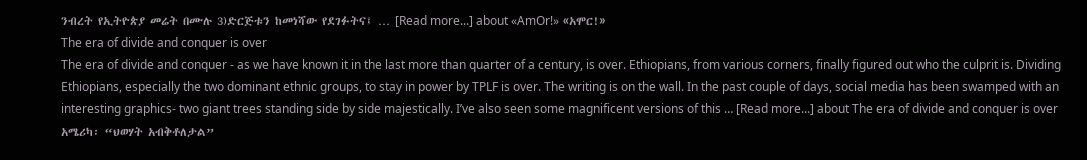ንብረት የኢትዮጵያ መሬት በሙሉ 3)ድርጅቱን ከመነሻው የደገፉትና፤ … [Read more...] about «AmOr!» «አሞር!»
The era of divide and conquer is over
The era of divide and conquer - as we have known it in the last more than quarter of a century, is over. Ethiopians, from various corners, finally figured out who the culprit is. Dividing Ethiopians, especially the two dominant ethnic groups, to stay in power by TPLF is over. The writing is on the wall. In the past couple of days, social media has been swamped with an interesting graphics- two giant trees standing side by side majestically. I’ve also seen some magnificent versions of this … [Read more...] about The era of divide and conquer is over
አሜሪካ፡ “ህወሃት አብቅቶለታል”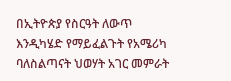በኢትዮጵያ የስርዓት ለውጥ እንዲካሄድ የማይፈልጉት የአሜሪካ ባለስልጣናት ህወሃት አገር መምራት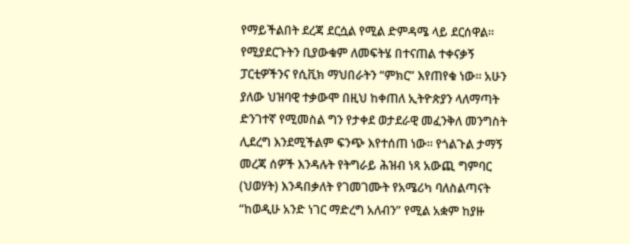የማይችልበት ደረጃ ደርሷል የሚል ድምዳሜ ላይ ደርሰዋል። የሚያደርጉትን ቢያውቁም ለመፍትሄ በተናጠል ተቀናቃኝ ፓርቲዎችንና የሲቪክ ማህበራትን “ምክር” እየጠየቁ ነው። አሁን ያለው ህዝባዊ ተቃውሞ በዚህ ከቀጠለ ኢትዮጵያን ላለማጣት ድንገተኛ የሚመስል ግን የታቀደ ወታደራዊ መፈንቅለ መንግስት ሊደረግ እንደሚችልም ፍንጭ እየተሰጠ ነው። የጎልጉል ታማኝ መረጃ ሰዎች እንዳሉት የትግራይ ሕዝብ ነጻ አውጪ ግምባር (ህወሃት) እንዳበቃለት የገመገሙት የአሜሪካ ባለስልጣናት “ከወዲሁ አንድ ነገር ማድረግ አለብን” የሚል አቋም ከያዙ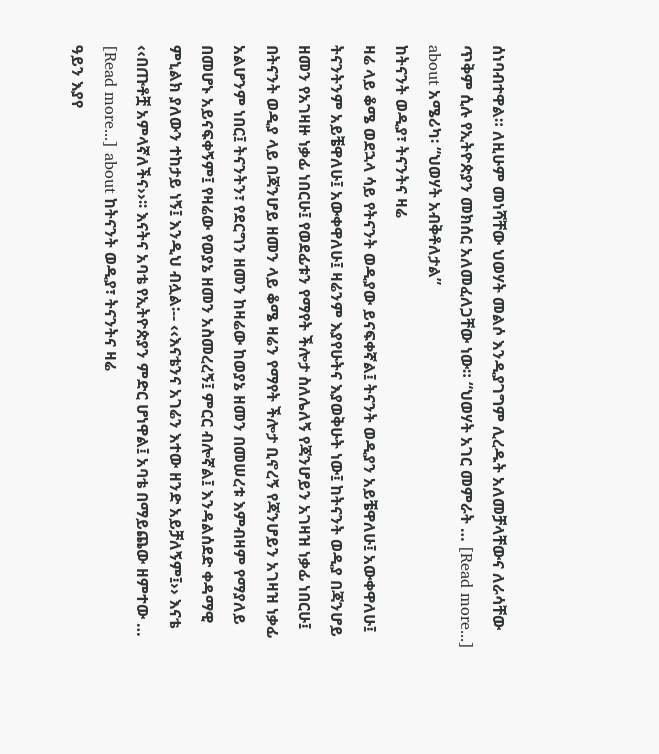ሰነባብተዋል። ለዚሁም መነሻቸው ህወሃት መልሶ እንዲያገግም ሊረዱት አለመቻላቸውና ለራሳቸው ጥቅም ሲሉ የኢትዮጵያን መክሰር አለመፈለጋቸው ነው። “ህወሃት አገር መምራት … [Read more...] about አሜሪካ፡ “ህወሃት አብቅቶለታል”
ከትናንት ወዲያ፣ ትናንትና ዛሬ
ዛሬ ላይ ቆሜ ወደኋላ ሳይ የትናንት ወዲያው ይናፍቀኛል፤ ትናንት ወዲያን አይቼዋለሁ፤ አውቀዋለሁ፤ ትናንትንም አይቼዋለሁ፤ አውቀዋለሁ፤ ዛሬንም እያየሁትና እያወቅሁት ነው፤ ከትናንት ወዲያ በጃንሆይ ዘመን የአገዛዙ ነቃፊ ነበርሁ፤ የወደፊቱን የማየት ችሎታ ስለሌለኝ የጃንሆይን አገዛዝ ነቃፊ ነበርሁ፤ በትናንት ወዲያ ላይ በጃንሆይ ዘመን ላይ ቆሜ ዛሬን የማየት ችሎታ ቢኖረኝ የጃንሆይን አገዛዝ ነቃፊ አልሆንም ነበር፤ ትናንትን፣ የደርግን ዘመን ከዛሬው ከወያኔ ዘመን በመሠረቱ እምብዛም የማያለይ በመሆኑ አይናፍቀኝም፤ የዛሬው የወያኔ ዘመን አስመረረኝ፤ ምርር ብሎኛል፤ እንዳልሰደድ ቀዳማዊ ምኒልክ ያለውን ተከታይ ነኝ፤ እንዲህ ብሏል፡-- ‹‹እናቴንና አገሬን እተው ዘንድ አይቻለኝም፤›› እናቴ ‹‹በጡቶቿ አምላኛለችና››፡፡ እናትና አባቴ የኢትዮጵያን ምድር ሆነዋል፤ አባቴ በማይጨው ዘምተው … [Read more...] about ከትናንት ወዲያ፣ ትናንትና ዛሬ
ዓይን እያየ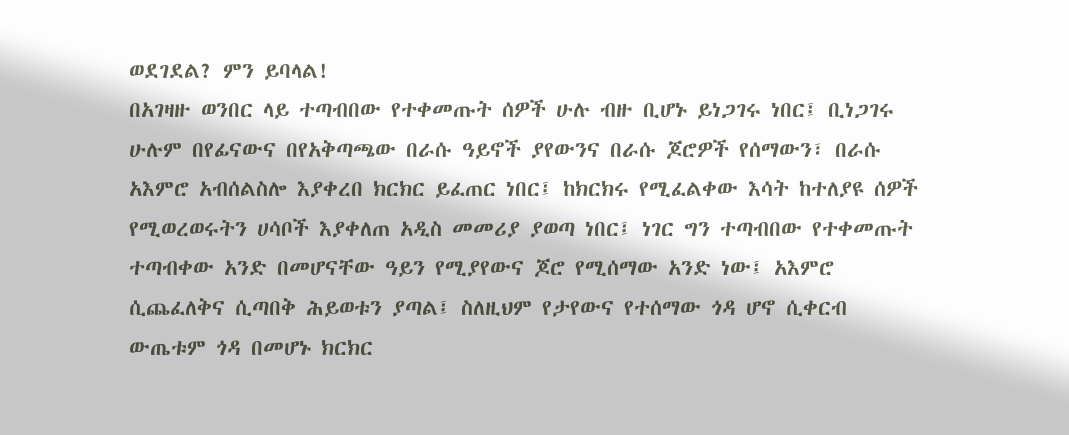ወደገደል? ምን ይባላል!
በአገዛዙ ወንበር ላይ ተጣብበው የተቀመጡት ሰዎች ሁሉ ብዙ ቢሆኑ ይነጋገሩ ነበር፤ ቢነጋገሩ ሁሉም በየፊናውና በየአቅጣጫው በራሱ ዓይኖች ያየውንና በራሱ ጆሮዎች የሰማውን፣ በራሱ አእምሮ አብሰልስሎ እያቀረበ ክርክር ይፈጠር ነበር፤ ከክርክሩ የሚፈልቀው እሳት ከተለያዩ ሰዎች የሚወረወሩትን ሀሳቦች እያቀለጠ አዲስ መመሪያ ያወጣ ነበር፤ ነገር ግን ተጣብበው የተቀመጡት ተጣብቀው አንድ በመሆናቸው ዓይን የሚያየውና ጆሮ የሚሰማው አንድ ነው፤ አእምሮ ሲጨፈለቅና ሲጣበቅ ሕይወቱን ያጣል፤ ስለዚህም የታየውና የተሰማው ጎዳ ሆኖ ሲቀርብ ውጤቱም ጎዳ በመሆኑ ክርክር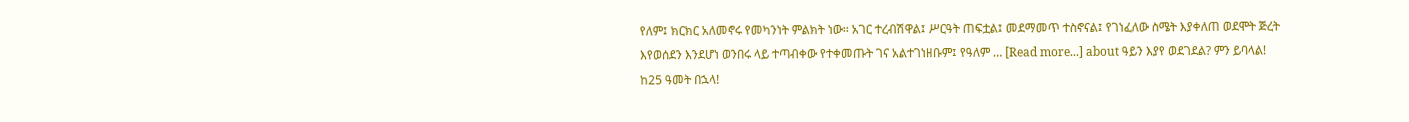የለም፤ ክርክር አለመኖሩ የመካንነት ምልክት ነው፡፡ አገር ተረብሽዋል፤ ሥርዓት ጠፍቷል፤ መደማመጥ ተስኖናል፤ የገነፈለው ስሜት እያቀለጠ ወደሞት ጅረት እየወሰደን እንደሆነ ወንበሩ ላይ ተጣብቀው የተቀመጡት ገና አልተገነዘቡም፤ የዓለም … [Read more...] about ዓይን እያየ ወደገደል? ምን ይባላል!
ከ25 ዓመት በኋላ!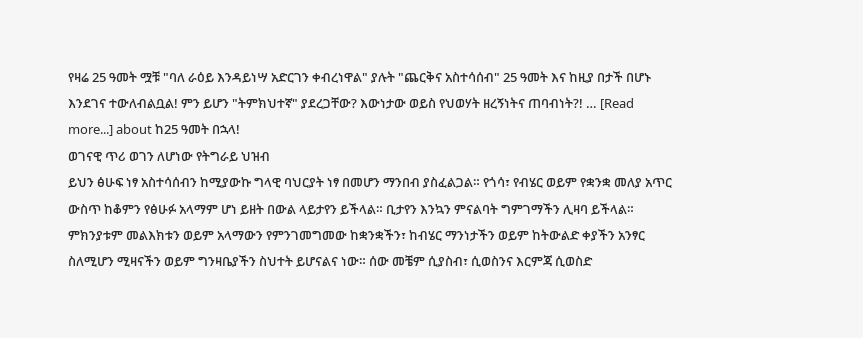የዛሬ 25 ዓመት ሟቹ "ባለ ራዕይ እንዳይነሣ አድርገን ቀብረነዋል" ያሉት "ጨርቅና አስተሳሰብ" 25 ዓመት እና ከዚያ በታች በሆኑ እንደገና ተውለብልቧል! ምን ይሆን "ትምክህተኛ" ያደረጋቸው? እውነታው ወይስ የህወሃት ዘረኝነትና ጠባብነት?! … [Read more...] about ከ25 ዓመት በኋላ!
ወገናዊ ጥሪ ወገን ለሆነው የትግራይ ህዝብ
ይህን ፅሁፍ ነፃ አስተሳሰብን ከሚያውኩ ግላዊ ባህርያት ነፃ በመሆን ማንበብ ያስፈልጋል። የጎሳ፣ የብሄር ወይም የቋንቋ መለያ አጥር ውስጥ ከቆምን የፅሁፉ አላማም ሆነ ይዘት በውል ላይታየን ይችላል። ቢታየን እንኳን ምናልባት ግምገማችን ሊዛባ ይችላል። ምክንያቱም መልእክቱን ወይም አላማውን የምንገመግመው ከቋንቋችን፣ ከብሄር ማንነታችን ወይም ከትውልድ ቀያችን አንፃር ስለሚሆን ሚዛናችን ወይም ግንዛቤያችን ስህተት ይሆናልና ነው። ሰው መቼም ሲያስብ፣ ሲወስንና እርምጃ ሲወስድ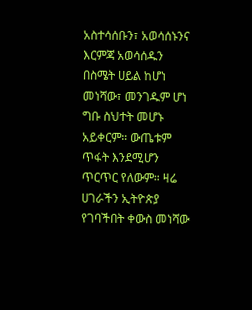አስተሳሰቡን፣ አወሳሰኑንና እርምጃ አወሳሰዱን በስሜት ሀይል ከሆነ መነሻው፣ መንገዱም ሆነ ግቡ ስህተት መሆኑ አይቀርም። ውጤቱም ጥፋት እንደሚሆን ጥርጥር የለውም። ዛሬ ሀገራችን ኢትዮጵያ የገባችበት ቀውስ መነሻው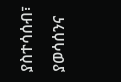ያስተሳሰብ፣ ያወሳሰንና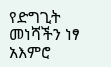የድግጊት መነሻችን ነፃ አእምሮ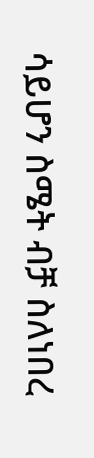ሳይሆን ስሜት ብቻ ስለነበረ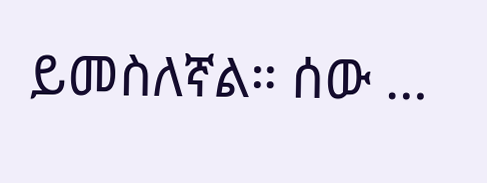ይመስለኛል። ሰው …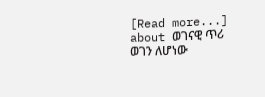[Read more...] about ወገናዊ ጥሪ ወገን ለሆነው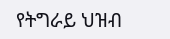የትግራይ ህዝብ